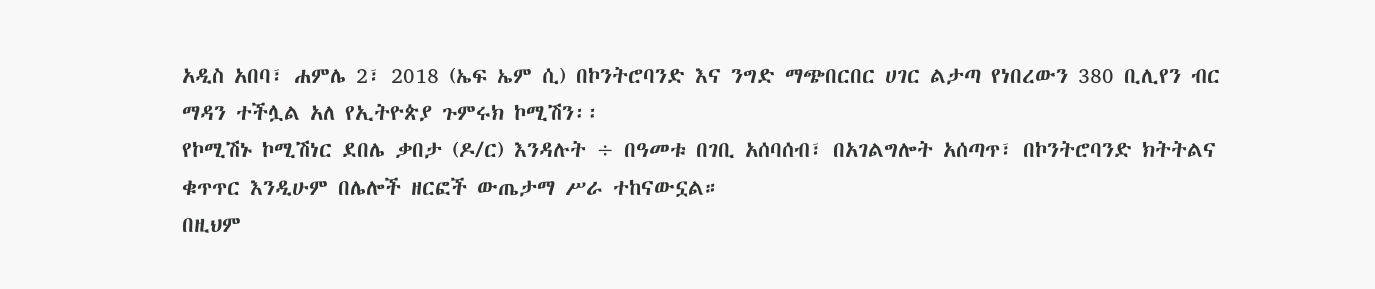አዲስ አበባ፣ ሐምሌ 2፣ 2018 (ኤፍ ኤም ሲ) በኮንትሮባንድ እና ንግድ ማጭበርበር ሀገር ልታጣ የነበረውን 380 ቢሊየን ብር ማዳን ተችሏል አለ የኢትዮጵያ ጉምሩክ ኮሚሽን፡፡
የኮሚሽኑ ኮሚሽነር ደበሌ ቃበታ (ዶ/ር) እንዳሉት ÷ በዓመቱ በገቢ አሰባሰብ፣ በአገልግሎት አሰጣጥ፣ በኮንትሮባንድ ክትትልና ቁጥጥር እንዲሁም በሌሎች ዘርፎች ውጤታማ ሥራ ተከናውኗል።
በዚህም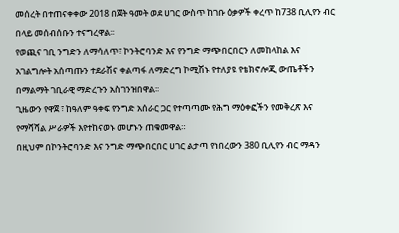መሰረት በተጠናቀቀው 2018 በጀት ዓመት ወደ ሀገር ውስጥ ከገቡ ዕቃዎች ቀረጥ ከ738 ቢሊየን ብር በላይ መሰብሰቡን ተናግረዋል፡፡
የወጪና ገቢ ንግድን ለማሳለጥ፣ ኮንትሮባንድ እና የንግድ ማጭበርበርን ለመከላከል እና አገልግሎት አሰጣጡን ተደራሽና ቀልጣፋ ለማድረግ ኮሚሽኑ የተለያዩ የቴክኖሎጂ ውጤቶችን በማልማት ገቢራዊ ማድረጉን አስገንዝበዋል፡፡
ጊዜውን የዋጀ ፣ ከዓለም ዓቀፍ የንግድ አሰራር ጋር የተጣጣሙ የሕግ ማዕቀፎችን የመቅረጽ እና የማሻሻል ሥራዎች እየተከናወኑ መሆኑን ጠቁመዋል።
በዚህም በኮንትሮባንድ እና ንግድ ማጭበርበር ሀገር ልታጣ የነበረውን 380 ቢሊየን ብር ማዳን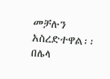መቻሉን አስረድተዋል፡፡
በሌላ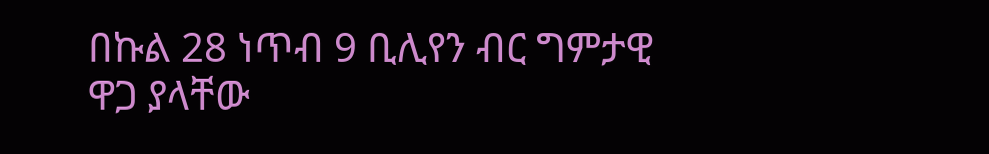በኩል 28 ነጥብ 9 ቢሊየን ብር ግምታዊ ዋጋ ያላቸው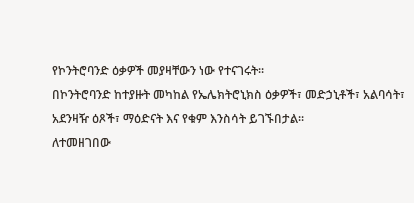የኮንትሮባንድ ዕቃዎች መያዛቸውን ነው የተናገሩት፡፡
በኮንትሮባንድ ከተያዙት መካከል የኤሌክትሮኒክስ ዕቃዎች፣ መድኃኒቶች፣ አልባሳት፣ አደንዛዥ ዕጾች፣ ማዕድናት እና የቁም እንስሳት ይገኙበታል፡፡
ለተመዘገበው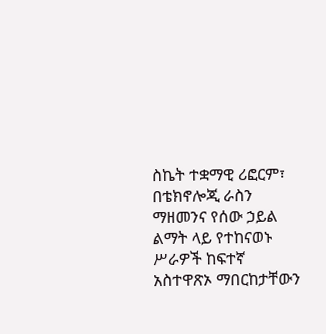ስኬት ተቋማዊ ሪፎርም፣ በቴክኖሎጂ ራስን ማዘመንና የሰው ኃይል ልማት ላይ የተከናወኑ ሥራዎች ከፍተኛ አስተዋጽኦ ማበርከታቸውን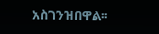አስገንዝበዋል፡፡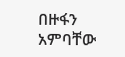በዙፋን አምባቸው